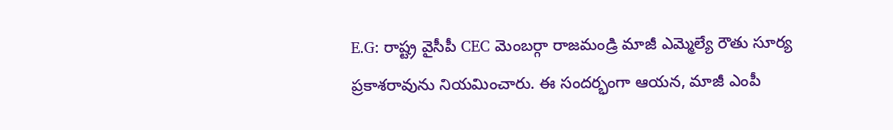E.G: రాష్ట్ర వైసీపీ CEC మెంబర్గా రాజమండ్రి మాజీ ఎమ్మెల్యే రౌతు సూర్య ప్రకాశరావును నియమించారు. ఈ సందర్భంగా ఆయన, మాజీ ఎంపీ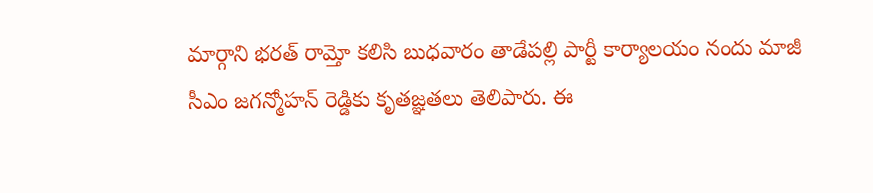మార్గాని భరత్ రామ్తో కలిసి బుధవారం తాడేపల్లి పార్టీ కార్యాలయం నందు మాజీ సీఎం జగన్మోహన్ రెడ్డికు కృతజ్ఞతలు తెలిపారు. ఈ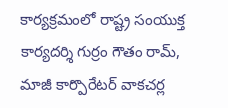కార్యక్రమంలో రాష్ట్ర సంయుక్త కార్యదర్శి గుర్రం గౌతం రామ్, మాజీ కార్పొరేటర్ వాకచర్ల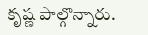కృష్ణ పాల్గొన్నారు.